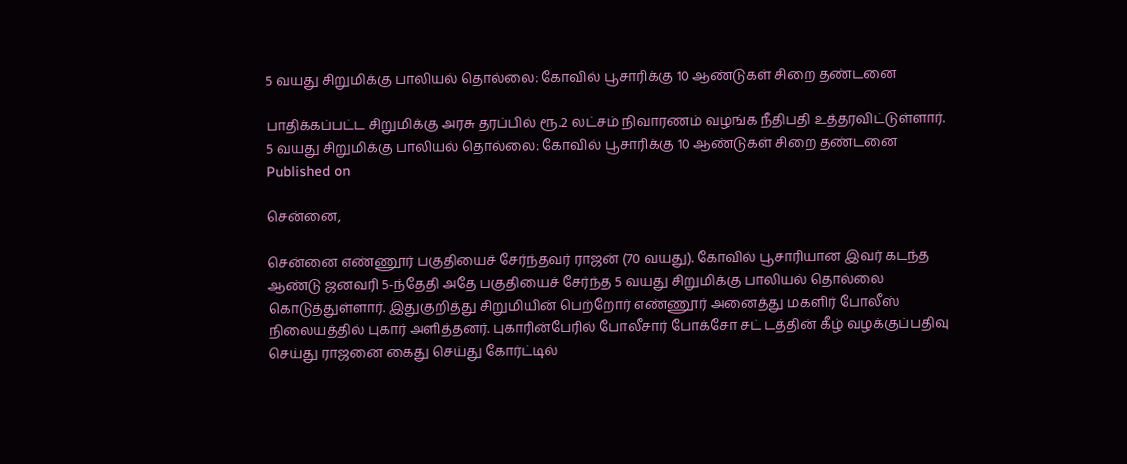5 வயது சிறுமிக்கு பாலியல் தொல்லை: கோவில் பூசாரிக்கு 10 ஆண்டுகள் சிறை தண்டனை

பாதிக்கப்பட்ட சிறுமிக்கு அரசு தரப்பில் ரூ.2 லட்சம் நிவாரணம் வழங்க நீதிபதி உத்தரவிட்டுள்ளார்.
5 வயது சிறுமிக்கு பாலியல் தொல்லை: கோவில் பூசாரிக்கு 10 ஆண்டுகள் சிறை தண்டனை
Published on

சென்னை,

சென்னை எண்ணூர் பகுதியைச் சேர்ந்தவர் ராஜன் (70 வயது). கோவில் பூசாரியான இவர் கடந்த ஆண்டு ஜனவரி 5-ந்தேதி அதே பகுதியைச் சேர்ந்த 5 வயது சிறுமிக்கு பாலியல் தொல்லை கொடுத்துள்ளார். இதுகுறித்து சிறுமியின் பெற்றோர் எண்ணூர் அனைத்து மகளிர் போலீஸ் நிலையத்தில் புகார் அளித்தனர். புகாரின்பேரில் போலீசார் போக்சோ சட் டத்தின் கீழ் வழக்குப்பதிவு செய்து ராஜனை கைது செய்து கோர்ட்டில்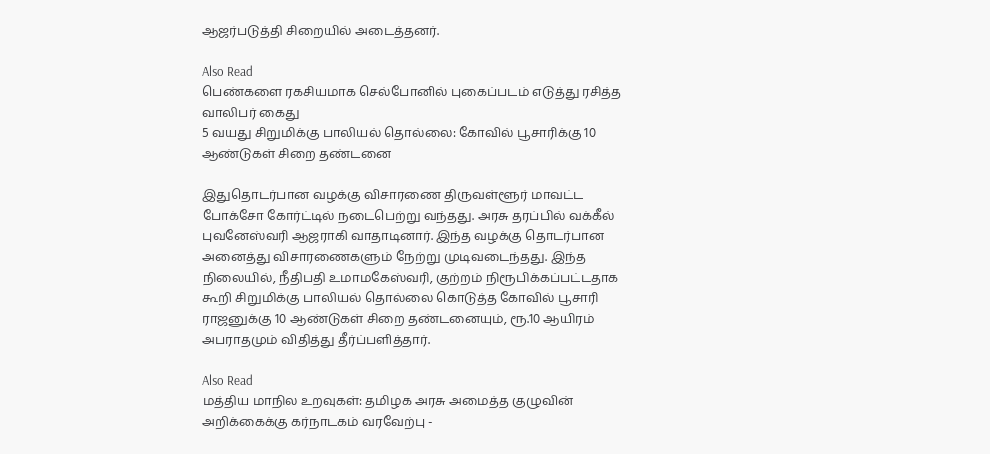ஆஜர்படுத்தி சிறையில் அடைத்தனர்.

Also Read
பெண்களை ரகசியமாக செல்போனில் புகைப்படம் எடுத்து ரசித்த வாலிபர் கைது
5 வயது சிறுமிக்கு பாலியல் தொல்லை: கோவில் பூசாரிக்கு 10 ஆண்டுகள் சிறை தண்டனை

இதுதொடர்பான வழக்கு விசாரணை திருவள்ளூர் மாவட்ட போக்சோ கோர்ட்டில் நடைபெற்று வந்தது. அரசு தரப்பில் வக்கீல் புவனேஸ்வரி ஆஜராகி வாதாடினார். இந்த வழக்கு தொடர்பான அனைத்து விசாரணைகளும் நேற்று முடிவடைந்தது. இந்த நிலையில், நீதிபதி உமாமகேஸ்வரி, குற்றம் நிரூபிக்கப்பட்டதாக கூறி சிறுமிக்கு பாலியல் தொல்லை கொடுத்த கோவில் பூசாரி ராஜனுக்கு 10 ஆண்டுகள் சிறை தண்டனையும், ரூ.10 ஆயிரம் அபராதமும் விதித்து தீர்ப்பளித்தார்.

Also Read
மத்திய மாநில உறவுகள்: தமிழக அரசு அமைத்த குழுவின் அறிக்கைக்கு கர்நாடகம் வரவேற்பு -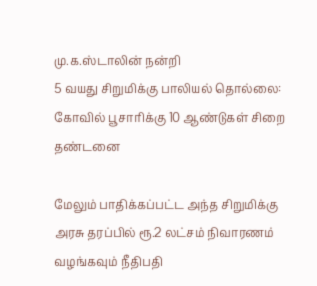மு.க.ஸ்டாலின் நன்றி
5 வயது சிறுமிக்கு பாலியல் தொல்லை: கோவில் பூசாரிக்கு 10 ஆண்டுகள் சிறை தண்டனை

மேலும் பாதிக்கப்பட்ட அந்த சிறுமிக்கு அரசு தரப்பில் ரூ.2 லட்சம் நிவாரணம் வழங்கவும் நீதிபதி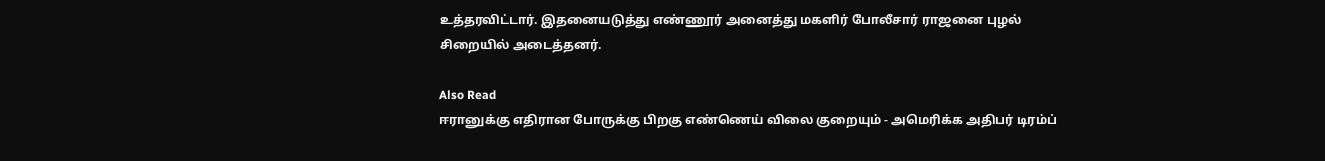உத்தரவிட்டார். இதனையடுத்து எண்ணூர் அனைத்து மகளிர் போலீசார் ராஜனை புழல் சிறையில் அடைத்தனர்.

Also Read
ஈரானுக்கு எதிரான போருக்கு பிறகு எண்ணெய் விலை குறையும் - அமெரிக்க அதிபர் டிரம்ப்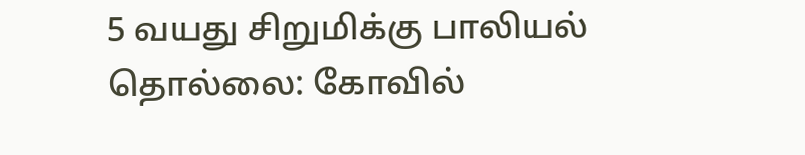5 வயது சிறுமிக்கு பாலியல் தொல்லை: கோவில்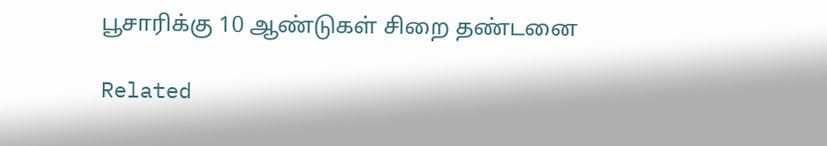பூசாரிக்கு 10 ஆண்டுகள் சிறை தண்டனை

Related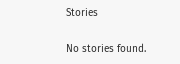Stories

No stories found.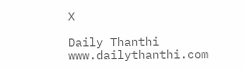X

Daily Thanthi
www.dailythanthi.com